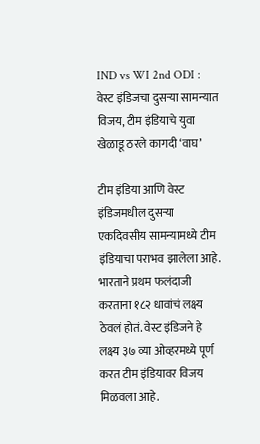IND vs WI 2nd ODI : वेस्ट इंडिजचा दुसऱ्या सामन्यात विजय, टीम इंडियाचे युवा खेळाडू ठरले कागदी ‘वाघ’

टीम इंडिया आणि वेस्ट इंडिजमधील दुसऱ्या एकदिवसीय सामन्यामध्ये टीम इंडियाचा पराभव झालेला आहे. भारताने प्रथम फलंदाजी करताना १८२ धावांचं लक्ष्य ठेवलं होतं. वेस्ट इंडिजने हे लक्ष्य ३७ व्या ओव्हरमध्ये पूर्ण करत टीम इंडियावर विजय मिळवला आहे.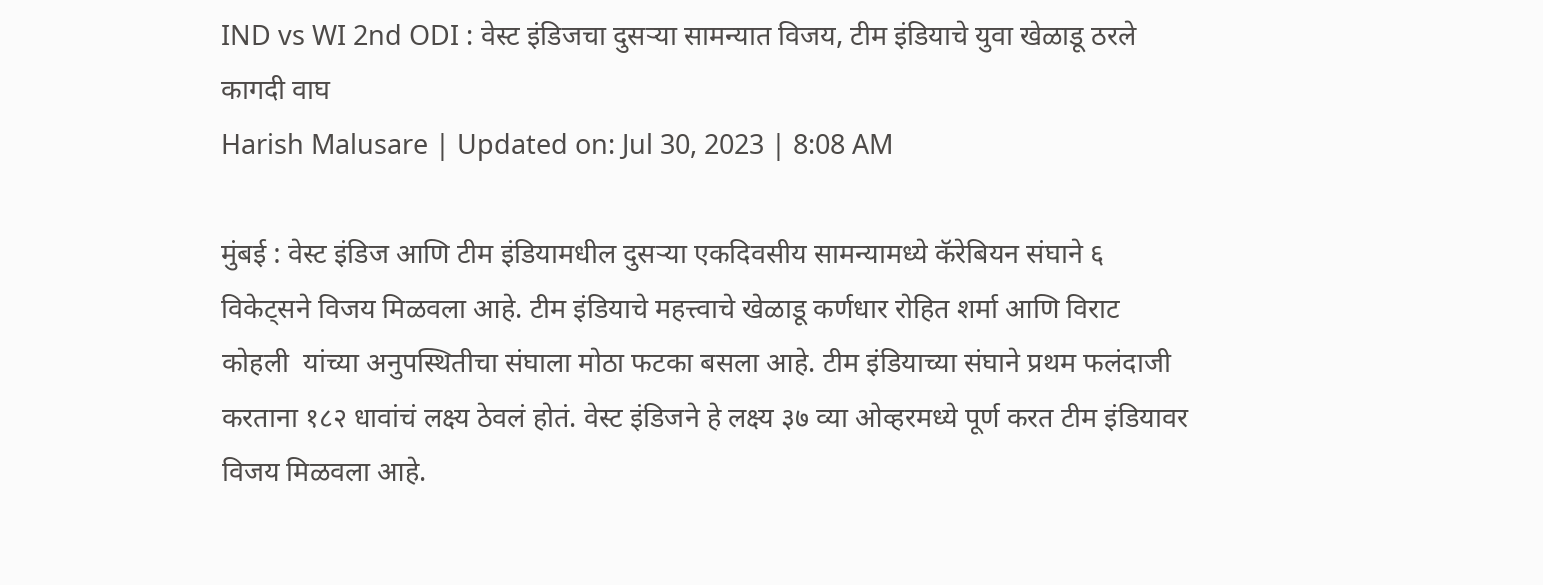IND vs WI 2nd ODI : वेस्ट इंडिजचा दुसऱ्या सामन्यात विजय, टीम इंडियाचे युवा खेळाडू ठरले कागदी वाघ
Harish Malusare | Updated on: Jul 30, 2023 | 8:08 AM

मुंबई : वेस्ट इंडिज आणि टीम इंडियामधील दुसऱ्या एकदिवसीय सामन्यामध्ये कॅरेबियन संघाने ६ विकेट्सने विजय मिळवला आहे. टीम इंडियाचे महत्त्वाचे खेळाडू कर्णधार रोहित शर्मा आणि विराट कोहली  यांच्या अनुपस्थितीचा संघाला मोठा फटका बसला आहे. टीम इंडियाच्या संघाने प्रथम फलंदाजी करताना १८२ धावांचं लक्ष्य ठेवलं होतं. वेस्ट इंडिजने हे लक्ष्य ३७ व्या ओव्हरमध्ये पूर्ण करत टीम इंडियावर विजय मिळवला आहे.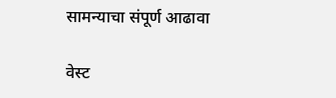सामन्याचा संपूर्ण आढावा

वेस्ट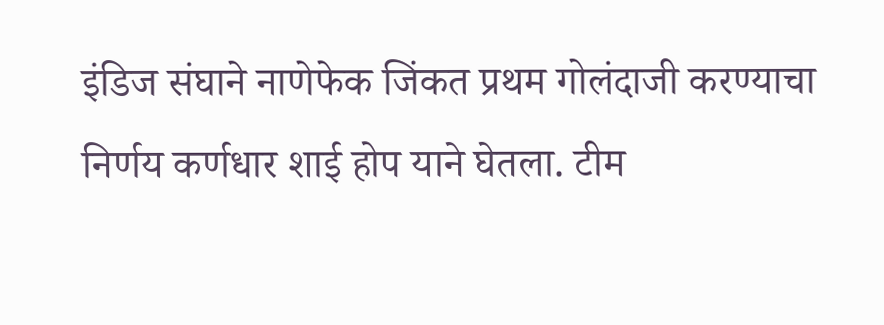इंडिज संघाने नाणेफेक जिंकत प्रथम गोलंदाजी करण्याचा निर्णय कर्णधार शाई होप याने घेतला. टीम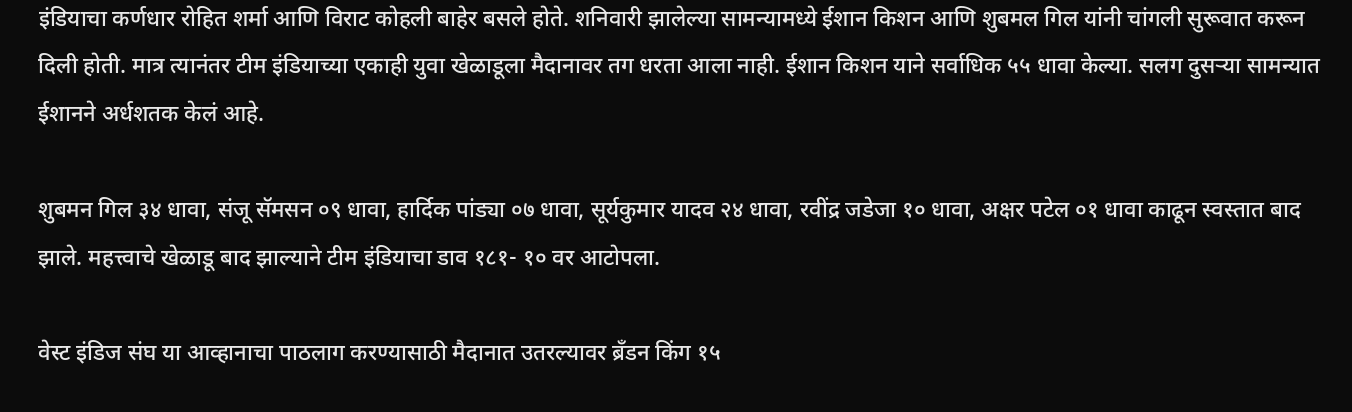इंडियाचा कर्णधार रोहित शर्मा आणि विराट कोहली बाहेर बसले होते. शनिवारी झालेल्या सामन्यामध्ये ईशान किशन आणि शुबमल गिल यांनी चांगली सुरूवात करून दिली होती. मात्र त्यानंतर टीम इंडियाच्या एकाही युवा खेळाडूला मैदानावर तग धरता आला नाही. ईशान किशन याने सर्वाधिक ५५ धावा केल्या. सलग दुसऱ्या सामन्यात ईशानने अर्धशतक केलं आहे.

शुबमन गिल ३४ धावा, संजू सॅमसन ०९ धावा, हार्दिक पांड्या ०७ धावा, सूर्यकुमार यादव २४ धावा, रवींद्र जडेजा १० धावा, अक्षर पटेल ०१ धावा काढून स्वस्तात बाद झाले. महत्त्वाचे खेळाडू बाद झाल्याने टीम इंडियाचा डाव १८१- १० वर आटोपला.

वेस्ट इंडिज संघ या आव्हानाचा पाठलाग करण्यासाठी मैदानात उतरल्यावर ब्रँडन किंग १५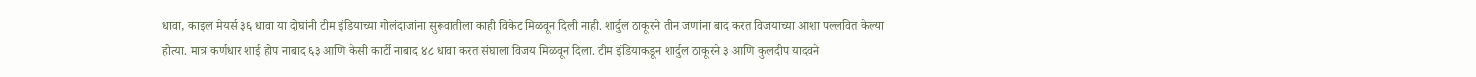धावा, काइल मेयर्स ३६ धावा या दोघांनी टीम इंडियाच्या गोलंदाजांना सुरूवातीला काही विकेट मिळवून दिली नाही. शार्दुल ठाकूरने तीन जणांना बाद करत विजयाच्या आशा पल्लवित केल्या होत्या. मात्र कर्णधार शाई होप नाबाद ६३ आणि केसी कार्टी नाबाद ४८ धावा करत संघाला विजय मिळवून दिला. टीम इंडियाकडून शार्दुल ठाकूरने ३ आणि कुलदीप यादवने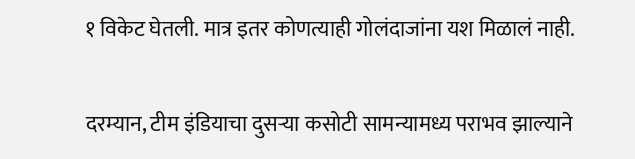१ विकेट घेतली. मात्र इतर कोणत्याही गोलंदाजांना यश मिळालं नाही.

दरम्यान, टीम इंडियाचा दुसऱ्या कसोटी सामन्यामध्य पराभव झाल्याने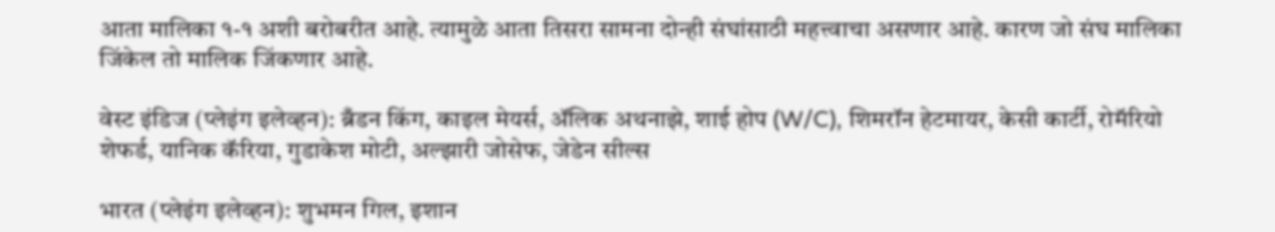आता मालिका १-१ अशी बरोबरीत आहे. त्यामुळे आता तिसरा सामना दोन्ही संघांसाठी महत्त्वाचा असणार आहे. कारण जो संघ मालिका जिंकेल तो मालिक जिंकणार आहे.

वेस्ट इंडिज (प्लेइंग इलेव्हन): ब्रँडन किंग, काइल मेयर्स, ॲलिक अथनाझे, शाई होप (W/C), शिमरॉन हेटमायर, केसी कार्टी, रोमॅरियो शेफर्ड, यानिक कॅरिया, गुडाकेश मोटी, अल्झारी जोसेफ, जेडेन सील्स

भारत (प्लेइंग इलेव्हन): शुभमन गिल, इशान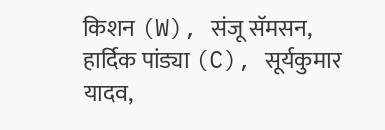किशन (W), संजू सॅमसन, हार्दिक पांड्या (C), सूर्यकुमार यादव,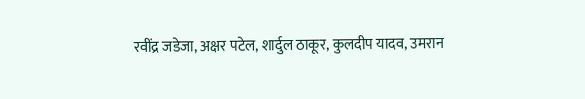रवींद्र जडेजा, अक्षर पटेल, शार्दुल ठाकूर, कुलदीप यादव, उमरान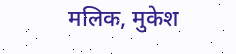मलिक, मुकेश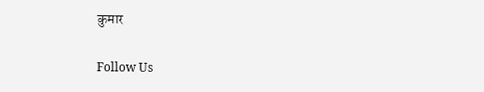कुमार

Follow Us